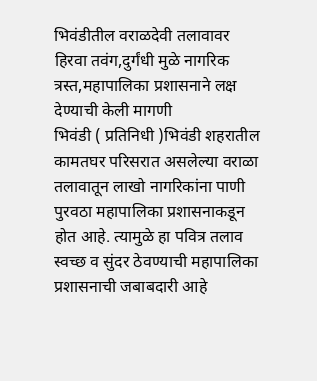भिवंडीतील वराळदेवी तलावावर हिरवा तवंग,दुर्गंधी मुळे नागरिक त्रस्त,महापालिका प्रशासनाने लक्ष देण्याची केली मागणी
भिवंडी ( प्रतिनिधी )भिवंडी शहरातील कामतघर परिसरात असलेल्या वराळा तलावातून लाखो नागरिकांना पाणी पुरवठा महापालिका प्रशासनाकडून होत आहे. त्यामुळे हा पवित्र तलाव स्वच्छ व सुंदर ठेवण्याची महापालिका प्रशासनाची जबाबदारी आहे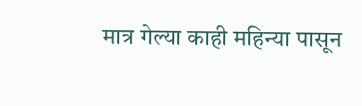मात्र गेल्या काही महिन्या पासून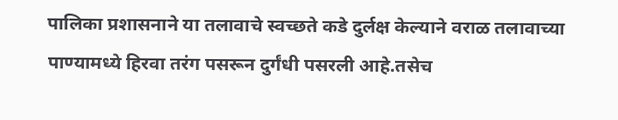पालिका प्रशासनाने या तलावाचे स्वच्छते कडे दुर्लक्ष केल्याने वराळ तलावाच्या पाण्यामध्ये हिरवा तरंग पसरून दुर्गंधी पसरली आहे.तसेच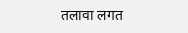तलावा लगत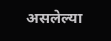असलेल्या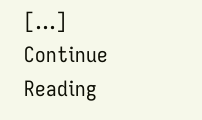[…]
Continue Reading